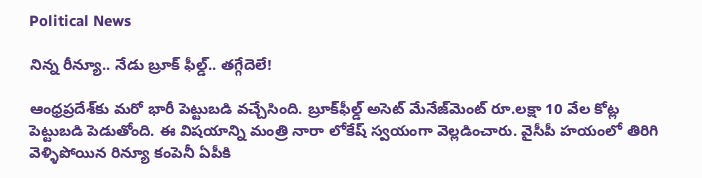Political News

నిన్న రీన్యూ.. నేడు బ్రూక్ ఫీల్డ్.. తగ్గేదెలే!

ఆంధ్రప్రదేశ్‌కు మరో భారీ పెట్టుబడి వచ్చేసింది. బ్రూక్‌ఫీల్డ్‌ అసెట్‌ మేనేజ్‌మెంట్‌ రూ.లక్షా 10 వేల కోట్ల పెట్టుబడి పెడుతోంది. ఈ విషయాన్ని మంత్రి నారా లోకేష్ స్వయంగా వెల్లడించారు. వైసీపీ హయంలో తిరిగి వెళ్ళిపోయిన రిన్యూ కంపెనీ ఏపీకి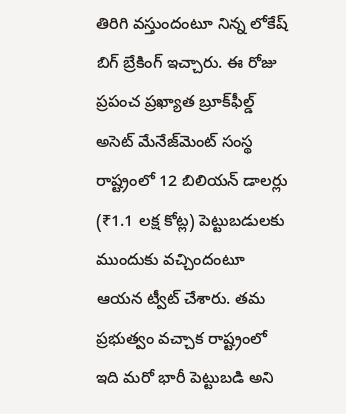తిరిగి వస్తుందంటూ నిన్న లోకేష్ బిగ్ బ్రేకింగ్ ఇచ్చారు. ఈ రోజు ప్రపంచ ప్రఖ్యాత బ్రూక్‌ఫీల్డ్ అసెట్ మేనేజ్‌మెంట్ సంస్థ రాష్ట్రంలో 12 బిలియన్ డాలర్లు (₹1.1 లక్ష కోట్ల) పెట్టుబడులకు ముందుకు వచ్చిందంటూ ఆయన ట్వీట్ చేశారు. తమ ప్రభుత్వం వచ్చాక రాష్ట్రంలో ఇది మరో భారీ పెట్టుబడి అని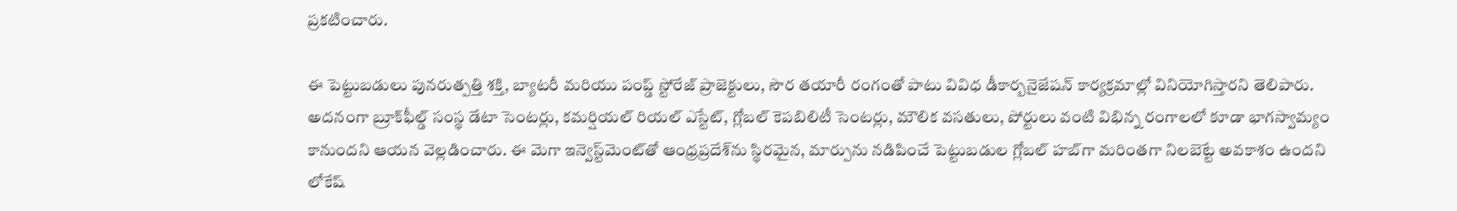ప్రకటించారు.

ఈ పెట్టుబడులు పునరుత్పత్తి శక్తి, బ్యాటరీ మరియు పంప్డ్ స్టోరేజ్ ప్రాజెక్టులు, సౌర తయారీ రంగంతో పాటు వివిధ డీకార్బనైజేషన్ కార్యక్రమాల్లో వినియోగిస్తారని తెలిపారు. అదనంగా బ్రూక్‌ఫీల్డ్ సంస్థ డేటా సెంటర్లు, కమర్షియల్ రియల్ ఎస్టేట్, గ్లోబల్ కెపబిలిటీ సెంటర్లు, మౌలిక వసతులు, పోర్టులు వంటి విభిన్న రంగాలలో కూడా భాగస్వామ్యం కానుందని ఆయన వెల్లడించారు. ఈ మెగా ఇన్వెస్ట్‌మెంట్‌తో ఆంధ్రప్రదేశ్‌ను స్థిరమైన, మార్పును నడిపించే పెట్టుబడుల గ్లోబల్ హబ్‌గా మరింతగా నిలబెట్టే అవకాశం ఉందని లోకేష్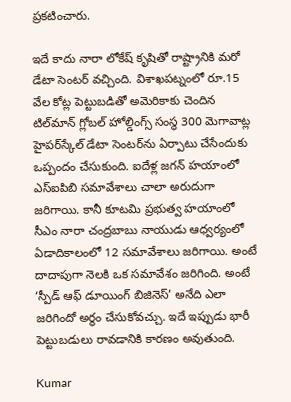ప్రకటించారు.

ఇదే కాదు నారా లోకేష్ కృషితో రాష్ట్రానికి మరో డేటా సెంటర్ వచ్చింది. విశాఖపట్నంలో రూ.15 వేల కోట్ల పెట్టుబడితో అమెరికాకు చెందిన టిల్‌మాన్ గ్లోబల్ హోల్డింగ్స్ సంస్థ 300 మెగావాట్ల హైపర్‌స్కేల్ డేటా సెంటర్‌ను ఏర్పాటు చేసేందుకు ఒప్పందం చేసుకుంది. ఐదేళ్ల జగన్ హయాంలో ఎస్ఐపిబి సమావేశాలు చాలా అరుదుగా జరిగాయి. కానీ కూటమి ప్రభుత్వ హయాంలో సీఎం నారా చంద్రబాబు నాయుడు ఆధ్వర్యంలో ఏడాదికాలంలో 12 సమావేశాలు జరిగాయి. అంటే దాదాపుగా నెలకి ఒక సమావేశం జరిగింది. అంటే ‘స్పీడ్ ఆఫ్ డూయింగ్ బిజినెస్’ అనేది ఎలా జరిగిందో అర్థం చేసుకోవచ్చు. ఇదే ఇప్పుడు భారీ పెట్టుబడులు రావడానికి కారణం అవుతుంది.

Kumar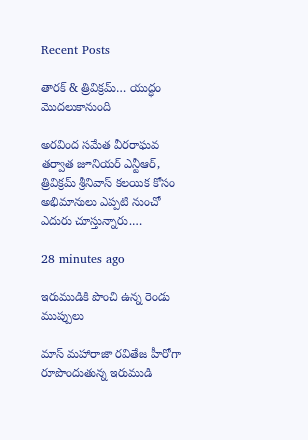Recent Posts

తారక్ & త్రివిక్రమ్… యుద్ధం మొదలుకానుంది

అరవింద సమేత వీరరాఘవ తర్వాత జూనియర్ ఎన్టీఆర్, త్రివిక్రమ్ శ్రీనివాస్ కలయిక కోసం అభిమానులు ఎప్పటి నుంచో ఎదురు చూస్తున్నారు.…

28 minutes ago

ఇరుముడికి పొంచి ఉన్న రెండు ముప్పులు

మాస్ మహారాజా రవితేజ హీరోగా రూపొందుతున్న ఇరుముడి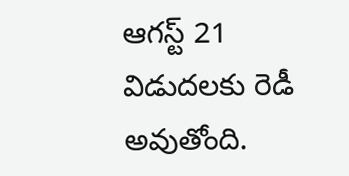ఆగస్ట్ 21 విడుదలకు రెడీ అవుతోంది.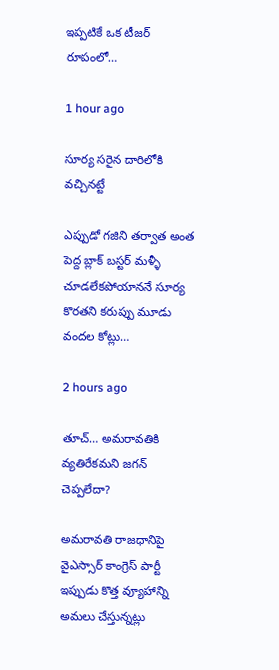ఇప్పటికే ఒక టీజర్ రూపంలో…

1 hour ago

సూర్య సరైన దారిలోకి వచ్చినట్టే

ఎప్పుడో గజిని తర్వాత అంత పెద్ద బ్లాక్ బస్టర్ మళ్ళీ చూడలేకపోయాననే సూర్య కొరతని కరుప్పు మూడు వందల కోట్లు…

2 hours ago

తూచ్… అమరావతికి వ్యతిరేకమని జగన్ చెప్పలేదా?

అమరావతి రాజధానిపై వైఎస్సార్ కాంగ్రెస్ పార్టీ ఇప్పుడు కొత్త వ్యూహాన్ని అమలు చేస్తున్నట్లు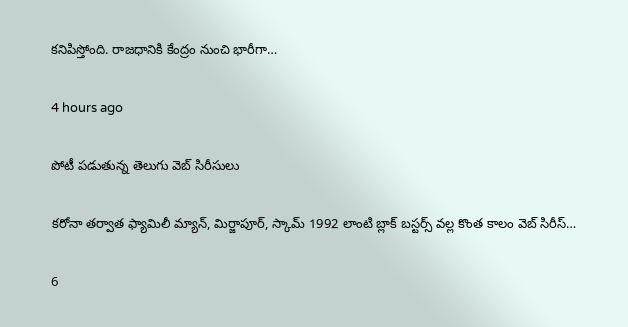కనిపిస్తోంది. రాజధానికి కేంద్రం నుంచి భారీగా…

4 hours ago

పోటీ పడుతున్న తెలుగు వెబ్ సిరీసులు

కరోనా తర్వాత ఫ్యామిలీ మ్యాన్, మిర్జాపూర్, స్కామ్ 1992 లాంటి బ్లాక్ బస్టర్స్ వల్ల కొంత కాలం వెబ్ సిరీస్…

6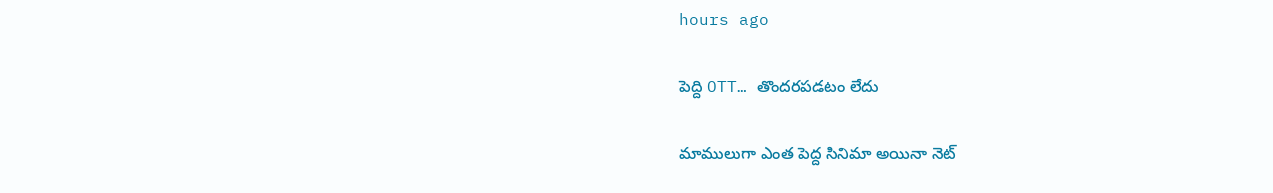hours ago

పెద్ది OTT… తొందరపడటం లేదు

మాములుగా ఎంత పెద్ద సినిమా అయినా నెట్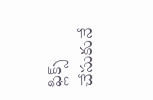ఫ్లిక్స్ చేసుకునే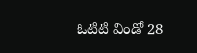ఓటిటి విండో 28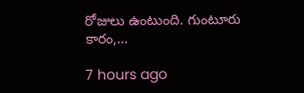రోజులు ఉంటుంది. గుంటూరు కారం,…

7 hours ago